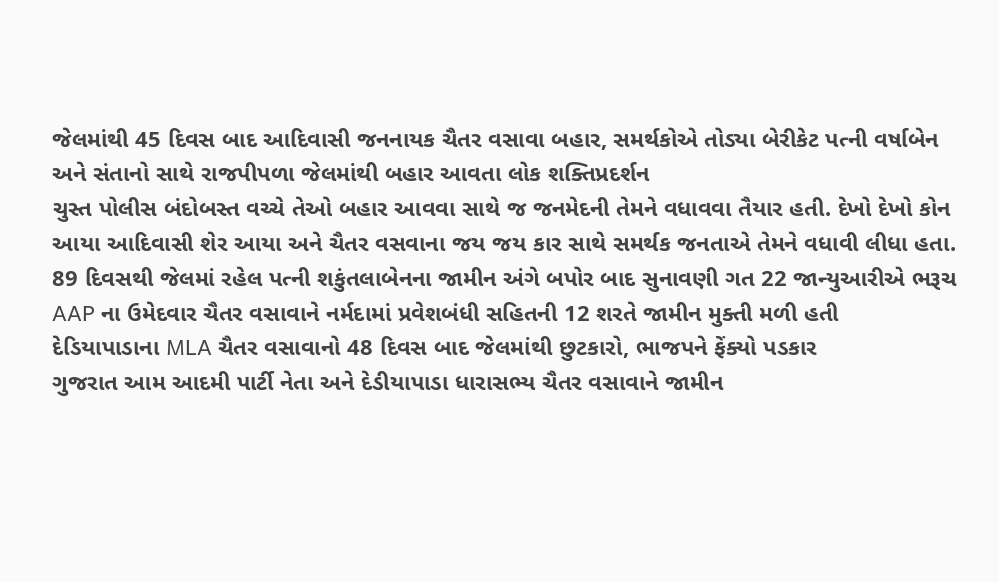જેલમાંથી 45 દિવસ બાદ આદિવાસી જનનાયક ચૈતર વસાવા બહાર, સમર્થકોએ તોડ્યા બેરીકેટ પત્ની વર્ષાબેન અને સંતાનો સાથે રાજપીપળા જેલમાંથી બહાર આવતા લોક શક્તિપ્રદર્શન
ચુસ્ત પોલીસ બંદોબસ્ત વચ્ચે તેઓ બહાર આવવા સાથે જ જનમેદની તેમને વધાવવા તૈયાર હતી. દેખો દેખો કોન આયા આદિવાસી શેર આયા અને ચૈતર વસવાના જય જય કાર સાથે સમર્થક જનતાએ તેમને વધાવી લીધા હતા.
89 દિવસથી જેલમાં રહેલ પત્ની શકુંતલાબેનના જામીન અંગે બપોર બાદ સુનાવણી ગત 22 જાન્યુઆરીએ ભરૂચ AAP ના ઉમેદવાર ચૈતર વસાવાને નર્મદામાં પ્રવેશબંધી સહિતની 12 શરતે જામીન મુક્તી મળી હતી
દેડિયાપાડાના MLA ચૈતર વસાવાનો 48 દિવસ બાદ જેલમાંથી છુટકારો, ભાજપને ફેંક્યો પડકાર
ગુજરાત આમ આદમી પાર્ટી નેતા અને દેડીયાપાડા ધારાસભ્ય ચૈતર વસાવાને જામીન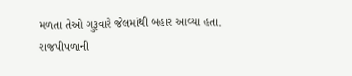મળતા તેઓ ગુરૂવારે જેલમાંથી બહાર આવ્યા હતા. રાજપીપળાની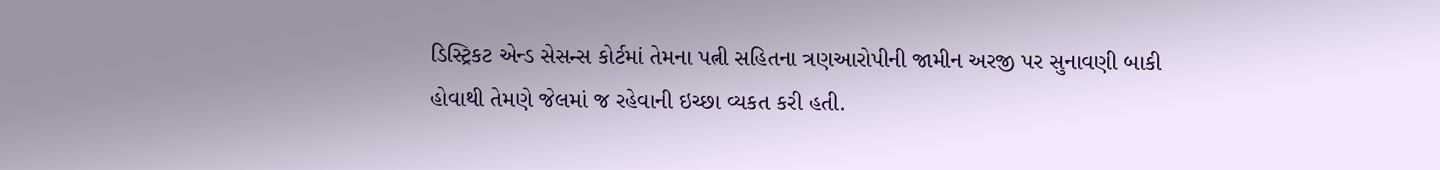ડિસ્ટ્રિકટ એન્ડ સેસન્સ કોર્ટમાં તેમના પત્ની સહિતના ત્રણઆરોપીની જામીન અરજી પર સુનાવણી બાકી હોવાથી તેમણે જેલમાં જ રહેવાની ઇચ્છા વ્યકત કરી હતી.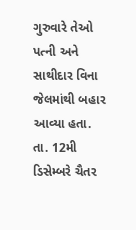ગુરુવારે તેઓ પત્ની અને સાથીદાર વિના જેલમાંથી બહાર આવ્યા હતા.
તા. 12મી ડિસેમ્બરે ચૈતર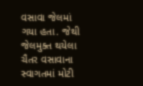વસાવા જેલમાં ગયા હતા. જેથી જેલમુક્ત થયેલા ચૈતર વસાવાના સ્વાગતમાં મોટી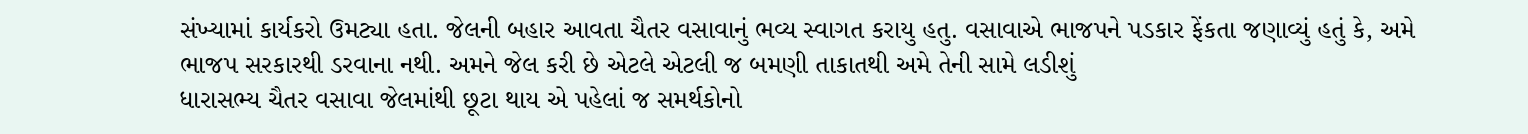સંખ્યામાં કાર્યકરો ઉમટ્યા હતા. જેલની બહાર આવતા ચૈતર વસાવાનું ભવ્ય સ્વાગત કરાયુ હતુ. વસાવાએ ભાજપને પડકાર ફેંકતા જણાવ્યું હતું કે, અમે ભાજપ સરકારથી ડરવાના નથી. અમને જેલ કરી છે એટલે એટલી જ બમણી તાકાતથી અમે તેની સામે લડીશું
ધારાસભ્ય ચૈતર વસાવા જેલમાંથી છૂટા થાય એ પહેલાં જ સમર્થકોનો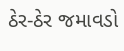ઠેર-ઠેર જમાવડો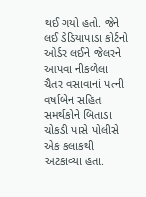થઈ ગયો હતો. જેને લઈ ડેડિયાપાડા કોર્ટનો ઓર્ડર લઈને જેલરને આપવા નીકળેલા ચૈતર વસાવાનાં પત્ની વર્ષાબેન સહિત સમર્થકોને બિતાડા ચોકડી પાસે પોલીસે એક કલાકથી અટકાવ્યા હતા.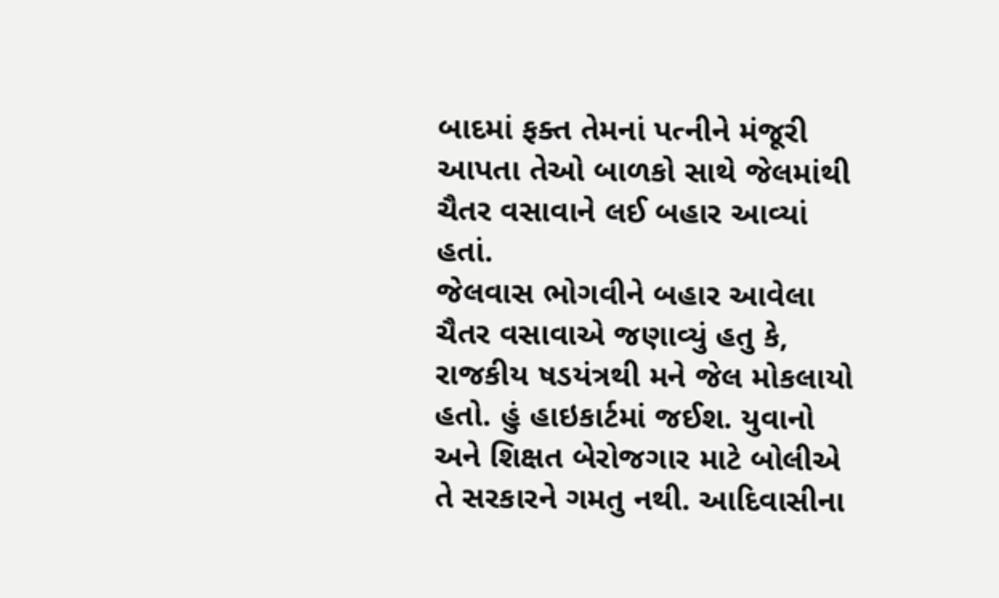બાદમાં ફક્ત તેમનાં પત્નીને મંજૂરી આપતા તેઓ બાળકો સાથે જેલમાંથી ચૈતર વસાવાને લઈ બહાર આવ્યાં હતાં.
જેલવાસ ભોગવીને બહાર આવેલા ચૈતર વસાવાએ જણાવ્યું હતુ કે, રાજકીય ષડયંત્રથી મને જેલ મોકલાયો હતો. હું હાઇકાર્ટમાં જઈશ. યુવાનો અને શિક્ષત બેરોજગાર માટે બોલીએ તે સરકારને ગમતુ નથી. આદિવાસીના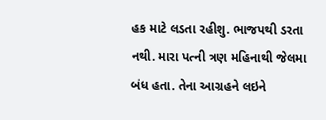હક માટે લડતા રહીશુ. ભાજપથી ડરતા નથી. મારા પત્ની ત્રણ મહિનાથી જેલમા બંધ હતા. તેના આગ્રહને લઇને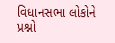વિધાનસભા લોકોને પ્રશ્નો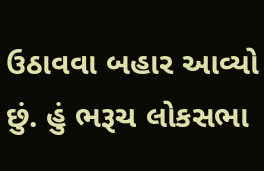ઉઠાવવા બહાર આવ્યો છું. હું ભરૂચ લોકસભા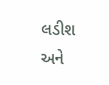લડીશ અને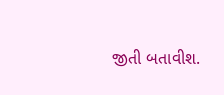જીતી બતાવીશ.